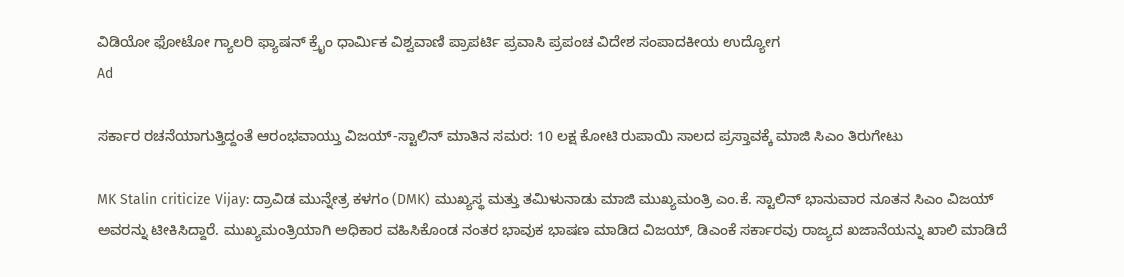ವಿಡಿಯೋ ಫೋಟೋ ಗ್ಯಾಲರಿ ಫ್ಯಾಷನ್ ಕ್ರೈಂ ಧಾರ್ಮಿಕ ವಿಶ್ವವಾಣಿ ಪ್ರಾಪರ್ಟಿ ಪ್ರವಾಸಿ ಪ್ರಪಂಚ ವಿದೇಶ ಸಂಪಾದಕೀಯ ಉದ್ಯೋಗ
Ad

ಸರ್ಕಾರ ರಚನೆಯಾಗುತ್ತಿದ್ದಂತೆ ಆರಂಭವಾಯ್ತು ವಿಜಯ್-ಸ್ಟಾಲಿನ್‌ ಮಾತಿನ ಸಮರ: 10 ಲಕ್ಷ ಕೋಟಿ ರುಪಾಯಿ ಸಾಲದ ಪ್ರಸ್ತಾವಕ್ಕೆ ಮಾಜಿ ಸಿಎಂ ತಿರುಗೇಟು

MK Stalin criticize Vijay: ದ್ರಾವಿಡ ಮುನ್ನೇತ್ರ ಕಳಗಂ (DMK) ಮುಖ್ಯಸ್ಥ ಮತ್ತು ತಮಿಳುನಾಡು ಮಾಜಿ ಮುಖ್ಯಮಂತ್ರಿ ಎಂ.ಕೆ. ಸ್ಟಾಲಿನ್ ಭಾನುವಾರ ನೂತನ ಸಿಎಂ ವಿಜಯ್ ಅವರನ್ನು ಟೀಕಿಸಿದ್ದಾರೆ. ಮುಖ್ಯಮಂತ್ರಿಯಾಗಿ ಅಧಿಕಾರ ವಹಿಸಿಕೊಂಡ ನಂತರ ಭಾವುಕ ಭಾಷಣ ಮಾಡಿದ ವಿಜಯ್, ಡಿಎಂಕೆ ಸರ್ಕಾರವು ರಾಜ್ಯದ ಖಜಾನೆಯನ್ನು ಖಾಲಿ ಮಾಡಿದೆ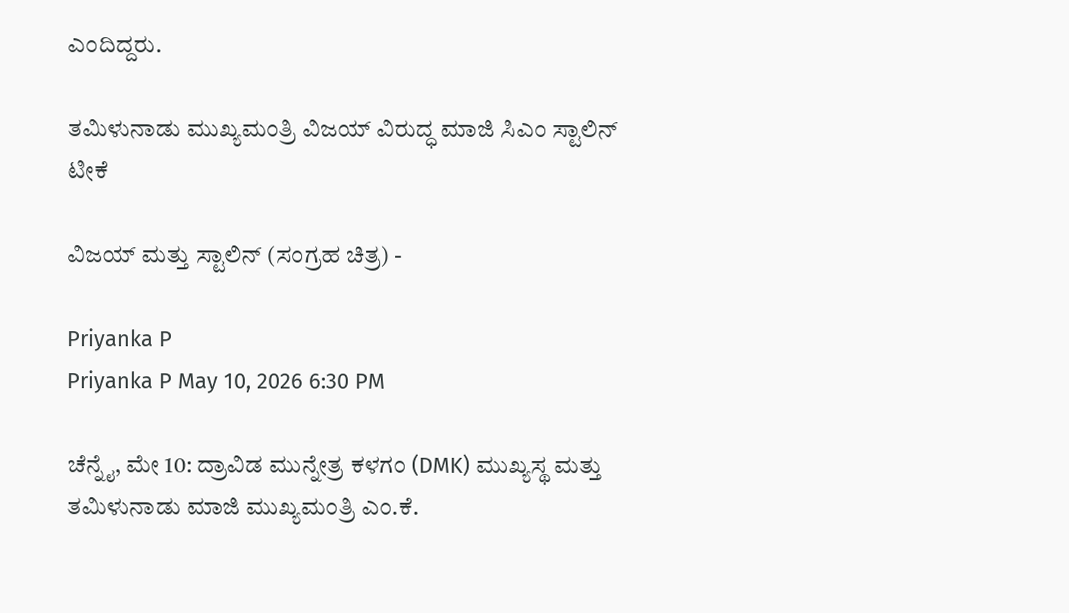ಎಂದಿದ್ದರು.

ತಮಿಳುನಾಡು ಮುಖ್ಯಮಂತ್ರಿ ವಿಜಯ್ ವಿರುದ್ಧ ಮಾಜಿ ಸಿಎಂ ಸ್ಟಾಲಿನ್ ಟೀಕೆ

ವಿಜಯ್‌ ಮತ್ತು ಸ್ಟಾಲಿನ್‌ (ಸಂಗ್ರಹ ಚಿತ್ರ) -

Priyanka P
Priyanka P May 10, 2026 6:30 PM

ಚೆನ್ನೈ, ಮೇ 10: ದ್ರಾವಿಡ ಮುನ್ನೇತ್ರ ಕಳಗಂ (DMK) ಮುಖ್ಯಸ್ಥ ಮತ್ತು ತಮಿಳುನಾಡು ಮಾಜಿ ಮುಖ್ಯಮಂತ್ರಿ ಎಂ.ಕೆ.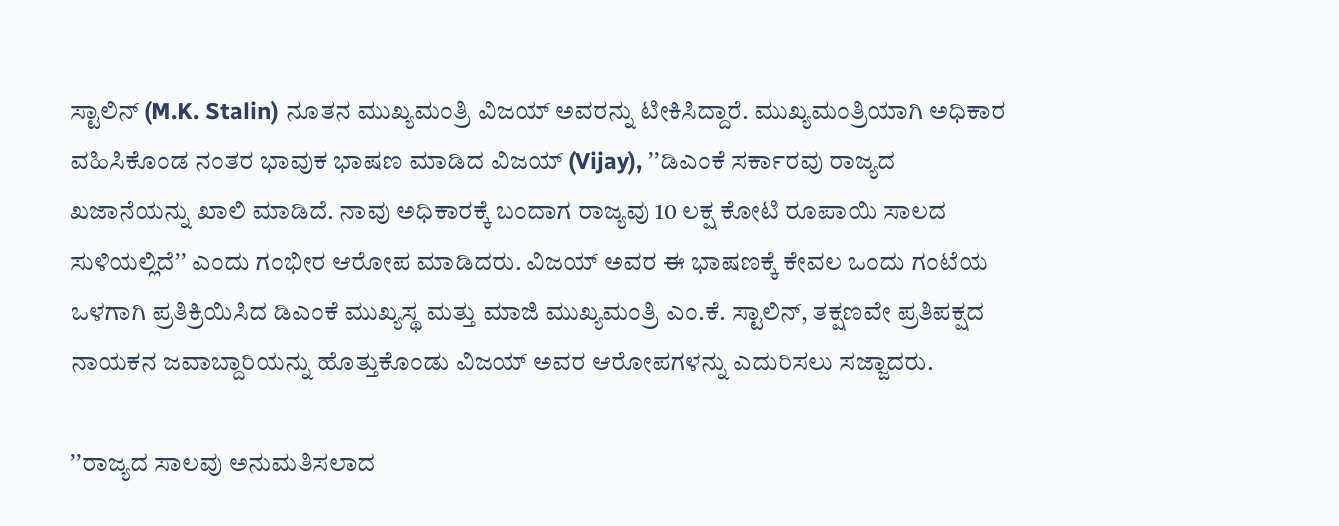ಸ್ಟಾಲಿನ್ (M.K. Stalin) ನೂತನ ಮುಖ್ಯಮಂತ್ರಿ ವಿಜಯ್ ಅವರನ್ನು ಟೀಕಿಸಿದ್ದಾರೆ. ಮುಖ್ಯಮಂತ್ರಿಯಾಗಿ ಅಧಿಕಾರ ವಹಿಸಿಕೊಂಡ ನಂತರ ಭಾವುಕ ಭಾಷಣ ಮಾಡಿದ ವಿಜಯ್ (Vijay), ʼʼಡಿಎಂಕೆ ಸರ್ಕಾರವು ರಾಜ್ಯದ ಖಜಾನೆಯನ್ನು ಖಾಲಿ ಮಾಡಿದೆ. ನಾವು ಅಧಿಕಾರಕ್ಕೆ ಬಂದಾಗ ರಾಜ್ಯವು 10 ಲಕ್ಷ ಕೋಟಿ ರೂಪಾಯಿ ಸಾಲದ ಸುಳಿಯಲ್ಲಿದೆʼʼ ಎಂದು ಗಂಭೀರ ಆರೋಪ ಮಾಡಿದರು. ವಿಜಯ್ ಅವರ ಈ ಭಾಷಣಕ್ಕೆ ಕೇವಲ ಒಂದು ಗಂಟೆಯ ಒಳಗಾಗಿ ಪ್ರತಿಕ್ರಿಯಿಸಿದ ಡಿಎಂಕೆ ಮುಖ್ಯಸ್ಥ ಮತ್ತು ಮಾಜಿ ಮುಖ್ಯಮಂತ್ರಿ ಎಂ.ಕೆ. ಸ್ಟಾಲಿನ್, ತಕ್ಷಣವೇ ಪ್ರತಿಪಕ್ಷದ ನಾಯಕನ ಜವಾಬ್ದಾರಿಯನ್ನು ಹೊತ್ತುಕೊಂಡು ವಿಜಯ್ ಅವರ ಆರೋಪಗಳನ್ನು ಎದುರಿಸಲು ಸಜ್ಜಾದರು.

ʼʼರಾಜ್ಯದ ಸಾಲವು ಅನುಮತಿಸಲಾದ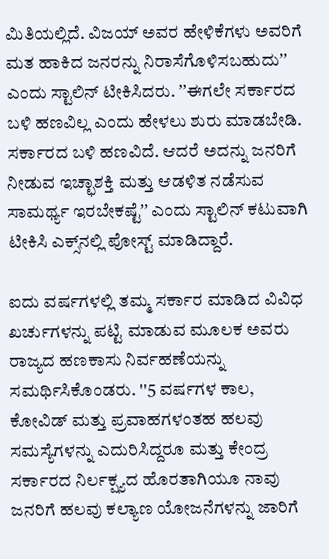ಮಿತಿಯಲ್ಲಿದೆ. ವಿಜಯ್ ಅವರ ಹೇಳಿಕೆಗಳು ಅವರಿಗೆ ಮತ ಹಾಕಿದ ಜನರನ್ನು ನಿರಾಸೆಗೊಳಿಸಬಹುದುʼʼ ಎಂದು ಸ್ಟಾಲಿನ್ ಟೀಕಿಸಿದರು. ʼʼಈಗಲೇ ಸರ್ಕಾರದ ಬಳಿ ಹಣವಿಲ್ಲ ಎಂದು ಹೇಳಲು ಶುರು ಮಾಡಬೇಡಿ. ಸರ್ಕಾರದ ಬಳಿ ಹಣವಿದೆ. ಆದರೆ ಅದನ್ನು ಜನರಿಗೆ ನೀಡುವ ಇಚ್ಛಾಶಕ್ತಿ ಮತ್ತು ಆಡಳಿತ ನಡೆಸುವ ಸಾಮರ್ಥ್ಯ ಇರಬೇಕಷ್ಟೆʼʼ ಎಂದು ಸ್ಟಾಲಿನ್ ಕಟುವಾಗಿ ಟೀಕಿಸಿ ಎಕ್ಸ್‌ನಲ್ಲಿ ಪೋಸ್ಟ್ ಮಾಡಿದ್ದಾರೆ.

ಐದು ವರ್ಷಗಳಲ್ಲಿ ತಮ್ಮ ಸರ್ಕಾರ ಮಾಡಿದ ವಿವಿಧ ಖರ್ಚುಗಳನ್ನು ಪಟ್ಟಿ ಮಾಡುವ ಮೂಲಕ ಅವರು ರಾಜ್ಯದ ಹಣಕಾಸು ನಿರ್ವಹಣೆಯನ್ನು ಸಮರ್ಥಿಸಿಕೊಂಡರು. ''5 ವರ್ಷಗಳ ಕಾಲ, ಕೋವಿಡ್ ಮತ್ತು ಪ್ರವಾಹಗಳಂತಹ ಹಲವು ಸಮಸ್ಯೆಗಳನ್ನು ಎದುರಿಸಿದ್ದರೂ ಮತ್ತು ಕೇಂದ್ರ ಸರ್ಕಾರದ ನಿರ್ಲಕ್ಷ್ಯದ ಹೊರತಾಗಿಯೂ ನಾವು ಜನರಿಗೆ ಹಲವು ಕಲ್ಯಾಣ ಯೋಜನೆಗಳನ್ನು ಜಾರಿಗೆ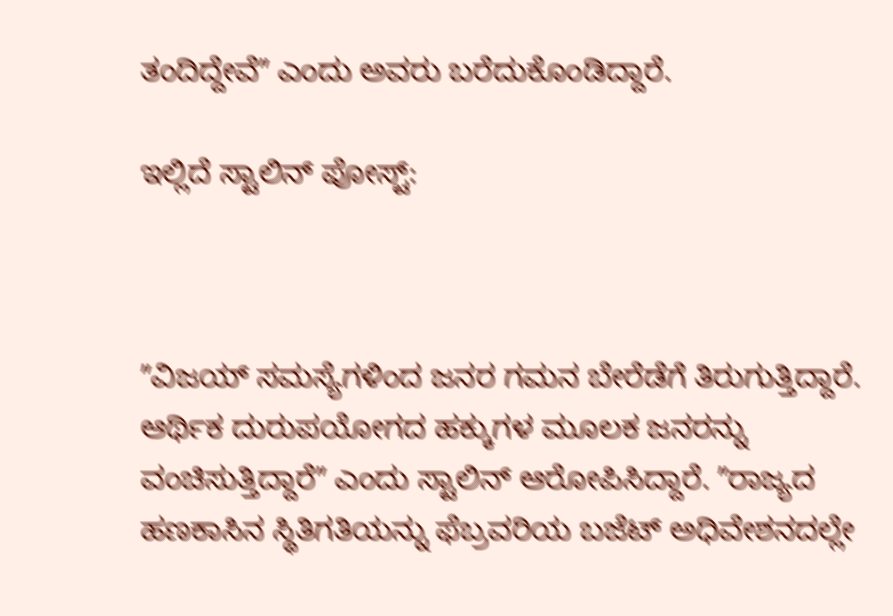ತಂದಿದ್ದೇವೆʼʼ ಎಂದು ಅವರು ಬರೆದುಕೊಂಡಿದ್ದಾರೆ.

ಇಲ್ಲಿದೆ ಸ್ಟಾಲಿನ್ ಪೋಸ್ಟ್:



ʼʼವಿಜಯ್ ಸಮಸ್ಯೆಗಳಿಂದ ಜನರ ಗಮನ ಬೇರೆಡೆಗೆ ತಿರುಗುತ್ತಿದ್ದಾರೆ. ಆರ್ಥಿಕ ದುರುಪಯೋಗದ ಹಕ್ಕುಗಳ ಮೂಲಕ ಜನರನ್ನು ವಂಚಿಸುತ್ತಿದ್ದಾರೆʼʼ ಎಂದು ಸ್ಟಾಲಿನ್ ಆರೋಪಿಸಿದ್ದಾರೆ. ʼʼರಾಜ್ಯದ ಹಣಕಾಸಿನ ಸ್ಥಿತಿಗತಿಯನ್ನು ಫೆಬ್ರವರಿಯ ಬಜೆಟ್ ಅಧಿವೇಶನದಲ್ಲೇ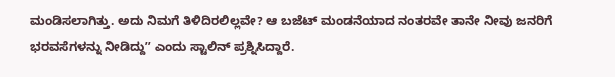ಮಂಡಿಸಲಾಗಿತ್ತು. ಅದು ನಿಮಗೆ ತಿಳಿದಿರಲಿಲ್ಲವೇ? ಆ ಬಜೆಟ್ ಮಂಡನೆಯಾದ ನಂತರವೇ ತಾನೇ ನೀವು ಜನರಿಗೆ ಭರವಸೆಗಳನ್ನು ನೀಡಿದ್ದುʼʼ ಎಂದು ಸ್ಟಾಲಿನ್ ಪ್ರಶ್ನಿಸಿದ್ದಾರೆ.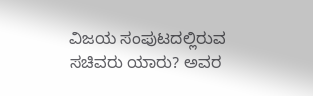ವಿಜಯ ಸಂಪುಟದಲ್ಲಿರುವ ಸಚಿವರು ಯಾರು? ಅವರ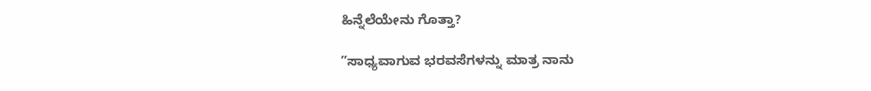ಹಿನ್ನೆಲೆಯೇನು ಗೊತ್ತಾ?

ʼʼಸಾಧ್ಯವಾಗುವ ಭರವಸೆಗಳನ್ನು ಮಾತ್ರ ನಾನು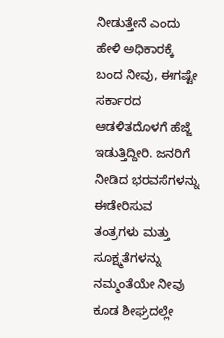ನೀಡುತ್ತೇನೆ ಎಂದು ಹೇಳಿ ಅಧಿಕಾರಕ್ಕೆ ಬಂದ ನೀವು, ಈಗಷ್ಟೇ ಸರ್ಕಾರದ ಆಡಳಿತದೊಳಗೆ ಹೆಜ್ಜೆ ಇಡುತ್ತಿದ್ದೀರಿ. ಜನರಿಗೆ ನೀಡಿದ ಭರವಸೆಗಳನ್ನು ಈಡೇರಿಸುವ ತಂತ್ರಗಳು ಮತ್ತು ಸೂಕ್ಷ್ಮತೆಗಳನ್ನು ನಮ್ಮಂತೆಯೇ ನೀವು ಕೂಡ ಶೀಘ್ರದಲ್ಲೇ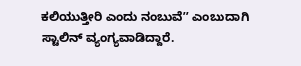ಕಲಿಯುತ್ತೀರಿ ಎಂದು ನಂಬುವೆʼʼ ಎಂಬುದಾಗಿ ಸ್ಟಾಲಿನ್ ವ್ಯಂಗ್ಯವಾಡಿದ್ದಾರೆ.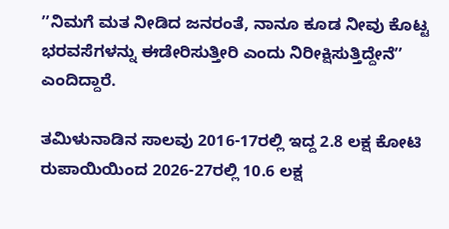ʼʼನಿಮಗೆ ಮತ ನೀಡಿದ ಜನರಂತೆ, ನಾನೂ ಕೂಡ ನೀವು ಕೊಟ್ಟ ಭರವಸೆಗಳನ್ನು ಈಡೇರಿಸುತ್ತೀರಿ ಎಂದು ನಿರೀಕ್ಷಿಸುತ್ತಿದ್ದೇನೆʼʼ ಎಂದಿದ್ದಾರೆ.

ತಮಿಳುನಾಡಿನ ಸಾಲವು 2016-17ರಲ್ಲಿ ಇದ್ದ 2.8 ಲಕ್ಷ ಕೋಟಿ ರುಪಾಯಿಯಿಂದ 2026-27ರಲ್ಲಿ 10.6 ಲಕ್ಷ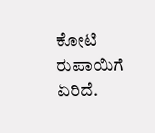ಕೋಟಿ ರುಪಾಯಿಗೆ ಏರಿದೆ.